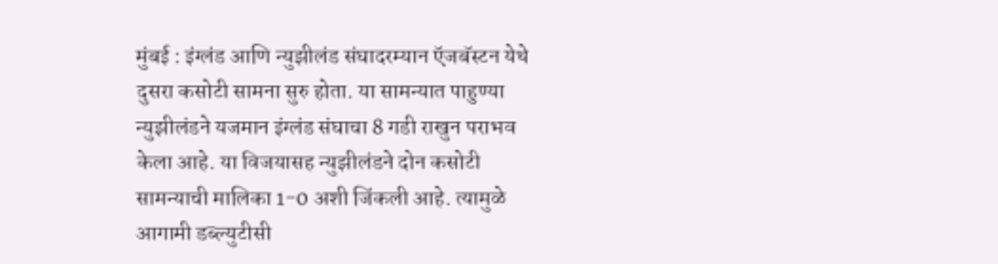मुंबई : इंग्लंड आणि न्युझीलंड संघादरम्यान ऍजबॅस्टन येथे दुसरा कसोटी सामना सुरु होता. या सामन्यात पाहुण्या न्युझीलंडने यजमान इंग्लंड संघाचा 8 गडी राखुन पराभव केला आहे. या विजयासह न्युझीलंडने दोन कसोटी सामन्याची मालिका 1-0 अशी जिंकली आहे. त्यामुळे आगामी डब्ल्युटीसी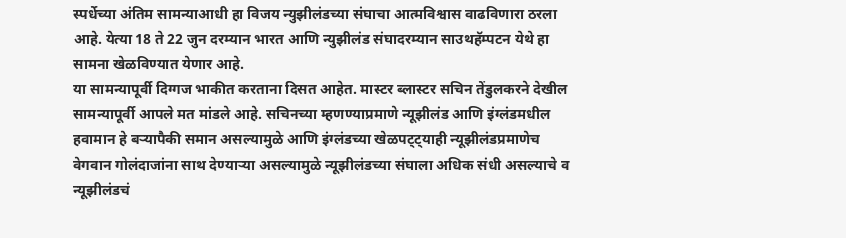स्पर्धेच्या अंतिम सामन्याआधी हा विजय न्युझीलंडच्या संघाचा आत्मविश्वास वाढविणारा ठरला आहे. येत्या 18 ते 22 जुन दरम्यान भारत आणि न्युझीलंड संघादरम्यान साउथहॅम्पटन येथे हा सामना खेळविण्यात येणार आहे.
या सामन्यापूर्वी दिग्गज भाकीत करताना दिसत आहेत. मास्टर ब्लास्टर सचिन तेंडुलकरने देखील सामन्यापूर्वी आपले मत मांडले आहे. सचिनच्या म्हणण्याप्रमाणे न्यूझीलंड आणि इंग्लंडमधील हवामान हे बऱ्यापैकी समान असल्यामुळे आणि इंग्लंडच्या खेळपट्ट्याही न्यूझीलंडप्रमाणेच वेगवान गोलंदाजांना साथ देण्याऱ्या असल्यामुळे न्यूझीलंडच्या संघाला अधिक संधी असल्याचे व न्यूझीलंडचं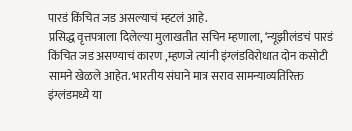पारडं किंचित जड असल्याचं म्हटलं आहे.
प्रसिद्ध वृत्तपत्राला दिलेल्या मुलाखतीत सचिन म्हणाला, ‘न्यूझीलंडचं पारडं किंचित जड असण्याचं कारण ,म्हणजे त्यांनी इंग्लंडविरोधात दोन कसोटी सामने खेळले आहेत. भारतीय संघाने मात्र सराव सामन्याव्यतिरिक्त इंग्लंडमध्ये या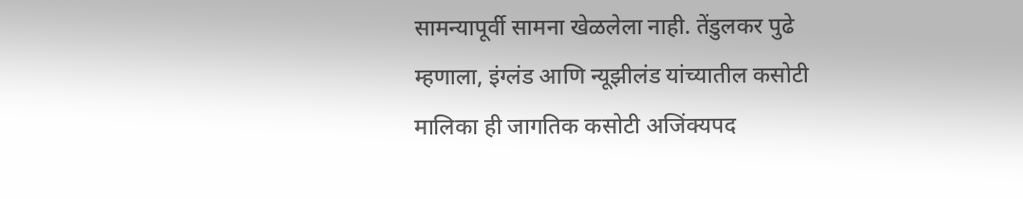सामन्यापूर्वी सामना खेळलेला नाही. तेंडुलकर पुढे म्हणाला, इंग्लंड आणि न्यूझीलंड यांच्यातील कसोटी मालिका ही जागतिक कसोटी अजिंक्यपद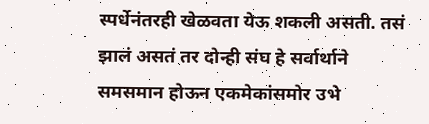स्पर्धेनंतरही खेळवता येऊ शकली असती. तसं झालं असतं तर दोन्ही संघ हे सर्वार्थाने समसमान होऊन एकमेकांसमोर उभे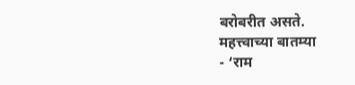बरोबरीत असते.
महत्त्वाच्या बातम्या
- ‘राम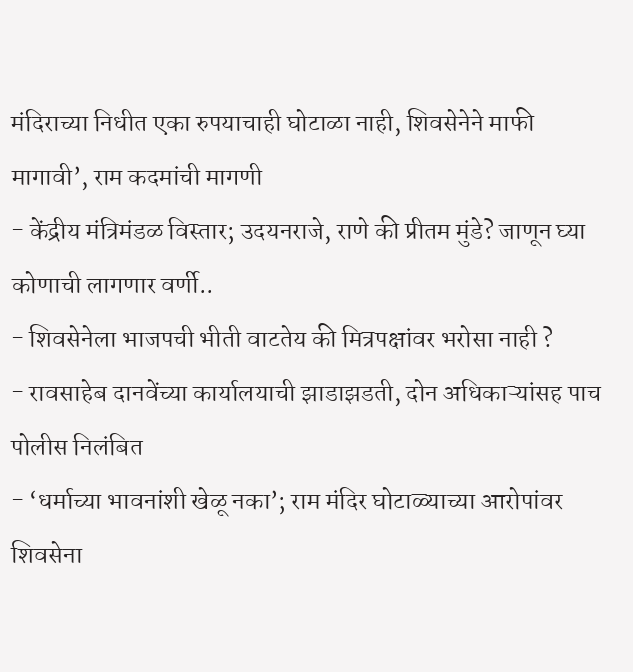मंदिराच्या निधीत एका रुपयाचाही घोटाळा नाही, शिवसेनेने माफी मागावी’, राम कदमांची मागणी
- केंद्रीय मंत्रिमंडळ विस्तार; उदयनराजे, राणे की प्रीतम मुंडे? जाणून घ्या कोणाची लागणार वर्णी..
- शिवसेनेला भाजपची भीती वाटतेय की मित्रपक्षांवर भरोसा नाही ?
- रावसाहेब दानवेंच्या कार्यालयाची झाडाझडती, दोन अधिकाऱ्यांसह पाच पोलीस निलंबित
- ‘धर्माच्या भावनांशी खेळू नका’; राम मंदिर घोटाळ्याच्या आरोपांवर शिवसेना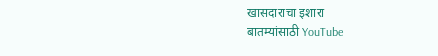खासदाराचा इशारा
बातम्यांसाठी YouTube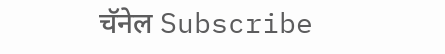चॅनेल Subscribe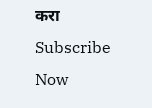करा
Subscribe Now